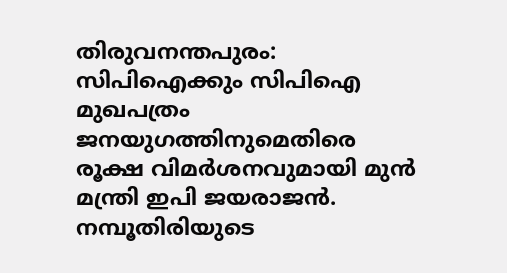തിരുവനന്തപുരം: സിപിഐക്കും സിപിഐ മുഖപത്രം ജനയുഗത്തിനുമെതിരെ രൂക്ഷ വിമര്‍ശനവുമായി മുന്‍ മന്ത്രി ഇപി ജയരാജന്‍. നമ്പൂതിരിയുടെ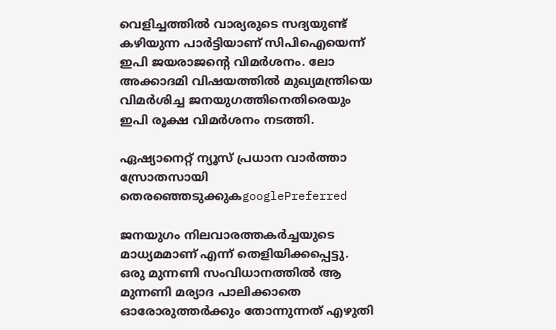വെളിച്ചത്തില്‍ വാര്യരുടെ സദ്യയുണ്ട് കഴിയുന്ന പാര്‍ട്ടിയാണ് സിപിഐയെന്ന് ഇപി ജയരാജന്റെ വിമര്‍ശനം. ലോ അക്കാദമി വിഷയത്തില്‍ മുഖ്യമന്ത്രിയെ വിമര്‍ശിച്ച ജനയുഗത്തിനെതിരെയും ഇപി രൂക്ഷ വിമര്‍ശനം നടത്തി.

ഏഷ്യാനെറ്റ് ന്യൂസ് പ്രധാന വാർത്താ സ്രോതസായി തെരഞ്ഞെടുക്കുകgooglePreferred

ജനയുഗം നിലവാരത്തകര്‍ച്ചയുടെ മാധ്യമമാണ് എന്ന് തെളിയിക്കപ്പെട്ടു. ഒരു മുന്നണി സംവിധാനത്തില്‍ ആ മുന്നണി മര്യാദ പാലിക്കാതെ ഓരോരുത്തര്‍ക്കും തോന്നുന്നത് എഴുതി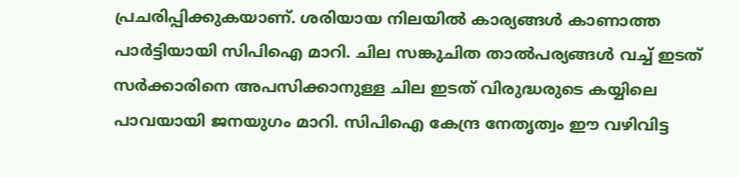പ്രചരിപ്പിക്കുകയാണ്. ശരിയായ നിലയില്‍ കാര്യങ്ങള്‍ കാണാത്ത പാര്‍ട്ടിയായി സിപിഐ മാറി. ചില സങ്കുചിത താല്‍പര്യങ്ങള്‍ വച്ച് ഇടത് സര്‍ക്കാരിനെ അപസിക്കാനുള്ള ചില ഇടത് വിരുദ്ധരുടെ കയ്യിലെ പാവയായി ജനയുഗം മാറി. സിപിഐ കേന്ദ്ര നേതൃത്വം ഈ വഴിവിട്ട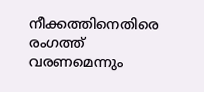നീക്കത്തിനെതിരെ രംഗത്ത് വരണമെന്നും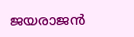ജയരാജന്‍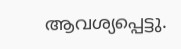ആവശ്യപ്പെട്ടു.